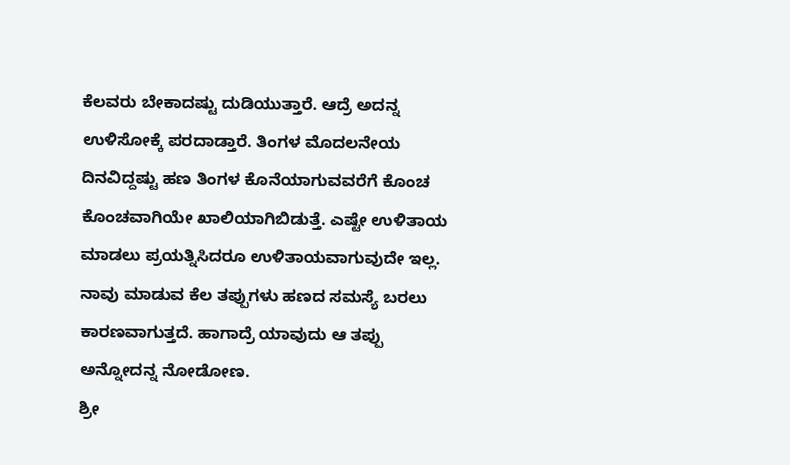ಕೆಲವರು ಬೇಕಾದಷ್ಟು ದುಡಿಯುತ್ತಾರೆ. ಆದ್ರೆ ಅದನ್ನ ಉಳಿಸೋಕ್ಕೆ ಪರದಾಡ್ತಾರೆ. ತಿಂಗಳ ಮೊದಲನೇಯ ದಿನವಿದ್ದಷ್ಟು ಹಣ ತಿಂಗಳ ಕೊನೆಯಾಗುವವರೆಗೆ ಕೊಂಚ ಕೊಂಚವಾಗಿಯೇ ಖಾಲಿಯಾಗಿಬಿಡುತ್ತೆ. ಎಷ್ಟೇ ಉಳಿತಾಯ ಮಾಡಲು ಪ್ರಯತ್ನಿಸಿದರೂ ಉಳಿತಾಯವಾಗುವುದೇ ಇಲ್ಲ. ನಾವು ಮಾಡುವ ಕೆಲ ತಪ್ಪುಗಳು ಹಣದ ಸಮಸ್ಯೆ ಬರಲು ಕಾರಣವಾಗುತ್ತದೆ. ಹಾಗಾದ್ರೆ ಯಾವುದು ಆ ತಪ್ಪು ಅನ್ನೋದನ್ನ ನೋಡೋಣ.
ಶ್ರೀ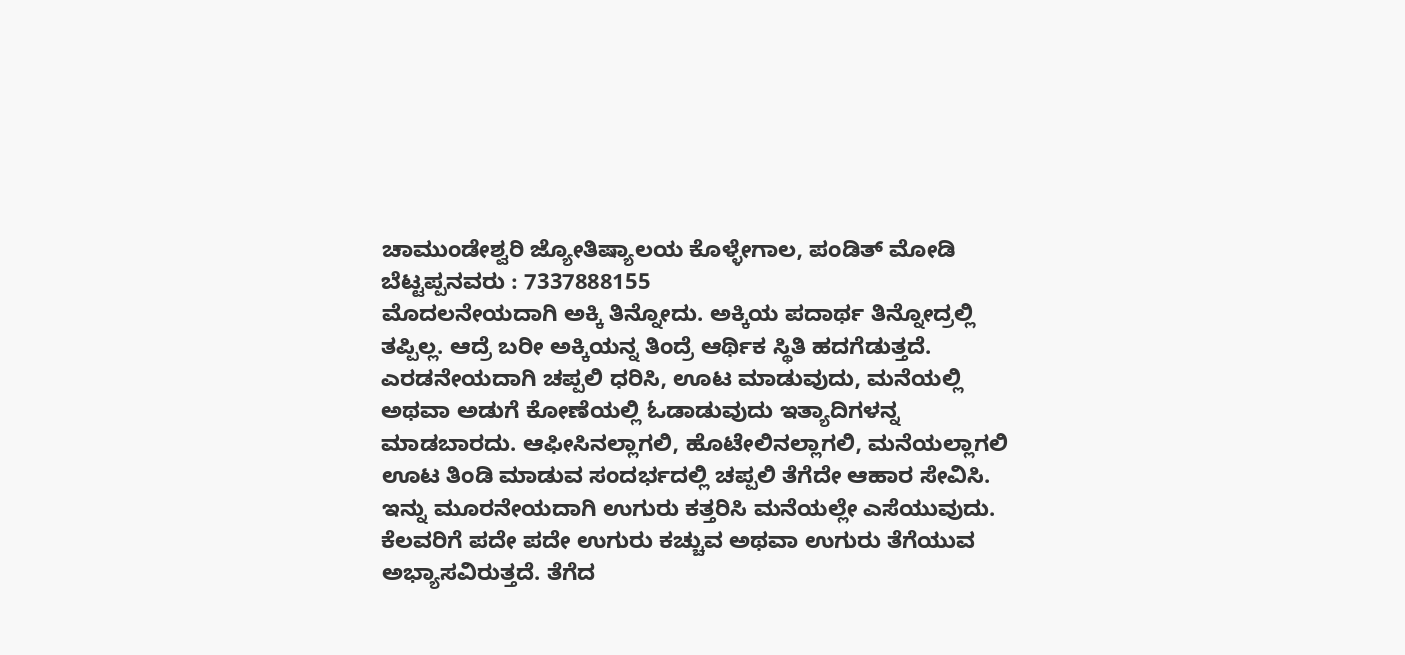ಚಾಮುಂಡೇಶ್ವರಿ ಜ್ಯೋತಿಷ್ಯಾಲಯ ಕೊಳ್ಳೇಗಾಲ, ಪಂಡಿತ್ ಮೋಡಿ ಬೆಟ್ಟಪ್ಪನವರು : 7337888155
ಮೊದಲನೇಯದಾಗಿ ಅಕ್ಕಿ ತಿನ್ನೋದು. ಅಕ್ಕಿಯ ಪದಾರ್ಥ ತಿನ್ನೋದ್ರಲ್ಲಿ ತಪ್ಪಿಲ್ಲ. ಆದ್ರೆ ಬರೀ ಅಕ್ಕಿಯನ್ನ ತಿಂದ್ರೆ ಆರ್ಥಿಕ ಸ್ಥಿತಿ ಹದಗೆಡುತ್ತದೆ. ಎರಡನೇಯದಾಗಿ ಚಪ್ಪಲಿ ಧರಿಸಿ, ಊಟ ಮಾಡುವುದು, ಮನೆಯಲ್ಲಿ ಅಥವಾ ಅಡುಗೆ ಕೋಣೆಯಲ್ಲಿ ಓಡಾಡುವುದು ಇತ್ಯಾದಿಗಳನ್ನ ಮಾಡಬಾರದು. ಆಫೀಸಿನಲ್ಲಾಗಲಿ, ಹೊಟೇಲಿನಲ್ಲಾಗಲಿ, ಮನೆಯಲ್ಲಾಗಲಿ ಊಟ ತಿಂಡಿ ಮಾಡುವ ಸಂದರ್ಭದಲ್ಲಿ ಚಪ್ಪಲಿ ತೆಗೆದೇ ಆಹಾರ ಸೇವಿಸಿ.
ಇನ್ನು ಮೂರನೇಯದಾಗಿ ಉಗುರು ಕತ್ತರಿಸಿ ಮನೆಯಲ್ಲೇ ಎಸೆಯುವುದು. ಕೆಲವರಿಗೆ ಪದೇ ಪದೇ ಉಗುರು ಕಚ್ಚುವ ಅಥವಾ ಉಗುರು ತೆಗೆಯುವ ಅಭ್ಯಾಸವಿರುತ್ತದೆ. ತೆಗೆದ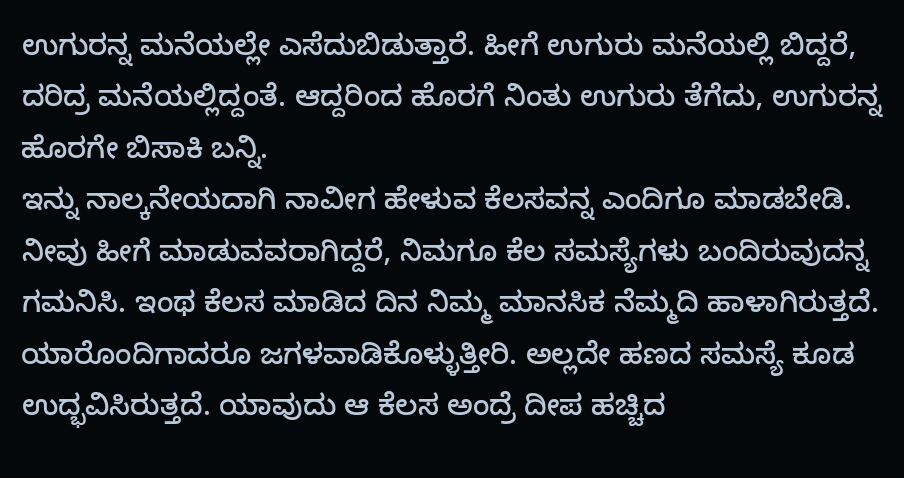ಉಗುರನ್ನ ಮನೆಯಲ್ಲೇ ಎಸೆದುಬಿಡುತ್ತಾರೆ. ಹೀಗೆ ಉಗುರು ಮನೆಯಲ್ಲಿ ಬಿದ್ದರೆ, ದರಿದ್ರ ಮನೆಯಲ್ಲಿದ್ದಂತೆ. ಆದ್ದರಿಂದ ಹೊರಗೆ ನಿಂತು ಉಗುರು ತೆಗೆದು, ಉಗುರನ್ನ ಹೊರಗೇ ಬಿಸಾಕಿ ಬನ್ನಿ.
ಇನ್ನು ನಾಲ್ಕನೇಯದಾಗಿ ನಾವೀಗ ಹೇಳುವ ಕೆಲಸವನ್ನ ಎಂದಿಗೂ ಮಾಡಬೇಡಿ. ನೀವು ಹೀಗೆ ಮಾಡುವವರಾಗಿದ್ದರೆ, ನಿಮಗೂ ಕೆಲ ಸಮಸ್ಯೆಗಳು ಬಂದಿರುವುದನ್ನ ಗಮನಿಸಿ. ಇಂಥ ಕೆಲಸ ಮಾಡಿದ ದಿನ ನಿಮ್ಮ ಮಾನಸಿಕ ನೆಮ್ಮದಿ ಹಾಳಾಗಿರುತ್ತದೆ. ಯಾರೊಂದಿಗಾದರೂ ಜಗಳವಾಡಿಕೊಳ್ಳುತ್ತೀರಿ. ಅಲ್ಲದೇ ಹಣದ ಸಮಸ್ಯೆ ಕೂಡ ಉದ್ಭವಿಸಿರುತ್ತದೆ. ಯಾವುದು ಆ ಕೆಲಸ ಅಂದ್ರೆ ದೀಪ ಹಚ್ಚಿದ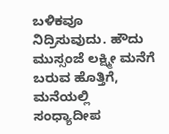ಬಳಿಕವೂ ನಿದ್ರಿಸುವುದು. ಹೌದು ಮುಸ್ಸಂಜೆ ಲಕ್ಷ್ಮೀ ಮನೆಗೆ ಬರುವ ಹೊತ್ತಿಗೆ, ಮನೆಯಲ್ಲಿ ಸಂಧ್ಯಾದೀಪ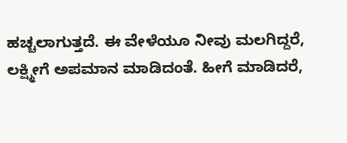ಹಚ್ಚಲಾಗುತ್ತದೆ. ಈ ವೇಳೆಯೂ ನೀವು ಮಲಗಿದ್ದರೆ, ಲಕ್ಷ್ಮೀಗೆ ಅಪಮಾನ ಮಾಡಿದಂತೆ. ಹೀಗೆ ಮಾಡಿದರೆ,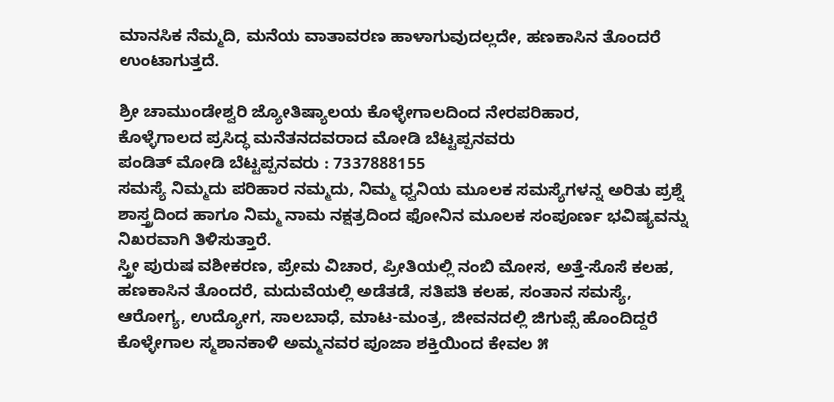ಮಾನಸಿಕ ನೆಮ್ಮದಿ, ಮನೆಯ ವಾತಾವರಣ ಹಾಳಾಗುವುದಲ್ಲದೇ, ಹಣಕಾಸಿನ ತೊಂದರೆ ಉಂಟಾಗುತ್ತದೆ.

ಶ್ರೀ ಚಾಮುಂಡೇಶ್ವರಿ ಜ್ಯೋತಿಷ್ಯಾಲಯ ಕೊಳ್ಳೇಗಾಲದಿಂದ ನೇರಪರಿಹಾರ,
ಕೊಳ್ಳೆಗಾಲದ ಪ್ರಸಿದ್ಧ ಮನೆತನದವರಾದ ಮೋಡಿ ಬೆಟ್ಟಪ್ಪನವರು
ಪಂಡಿತ್ ಮೋಡಿ ಬೆಟ್ಟಪ್ಪನವರು : 7337888155
ಸಮಸ್ಯೆ ನಿಮ್ಮದು ಪರಿಹಾರ ನಮ್ಮದು, ನಿಮ್ಮ ಧ್ವನಿಯ ಮೂಲಕ ಸಮಸ್ಯೆಗಳನ್ನ ಅರಿತು ಪ್ರಶ್ನೆ ಶಾಸ್ತ್ರದಿಂದ ಹಾಗೂ ನಿಮ್ಮ ನಾಮ ನಕ್ಷತ್ರದಿಂದ ಫೋನಿನ ಮೂಲಕ ಸಂಪೂರ್ಣ ಭವಿಷ್ಯವನ್ನು ನಿಖರವಾಗಿ ತಿಳಿಸುತ್ತಾರೆ.
ಸ್ತ್ರೀ ಪುರುಷ ವಶೀಕರಣ, ಪ್ರೇಮ ವಿಚಾರ, ಪ್ರೀತಿಯಲ್ಲಿ ನಂಬಿ ಮೋಸ, ಅತ್ತೆ-ಸೊಸೆ ಕಲಹ, ಹಣಕಾಸಿನ ತೊಂದರೆ, ಮದುವೆಯಲ್ಲಿ ಅಡೆತಡೆ, ಸತಿಪತಿ ಕಲಹ, ಸಂತಾನ ಸಮಸ್ಯೆ, ಆರೋಗ್ಯ, ಉದ್ಯೋಗ, ಸಾಲಬಾಧೆ, ಮಾಟ-ಮಂತ್ರ, ಜೀವನದಲ್ಲಿ ಜಿಗುಪ್ಸೆ ಹೊಂದಿದ್ದರೆ ಕೊಳ್ಳೇಗಾಲ ಸ್ಮಶಾನಕಾಳಿ ಅಮ್ಮನವರ ಪೂಜಾ ಶಕ್ತಿಯಿಂದ ಕೇವಲ ೫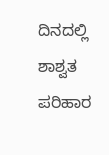ದಿನದಲ್ಲಿ ಶಾಶ್ವತ ಪರಿಹಾರ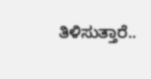ತಿಳಿಸುತ್ತಾರೆ..